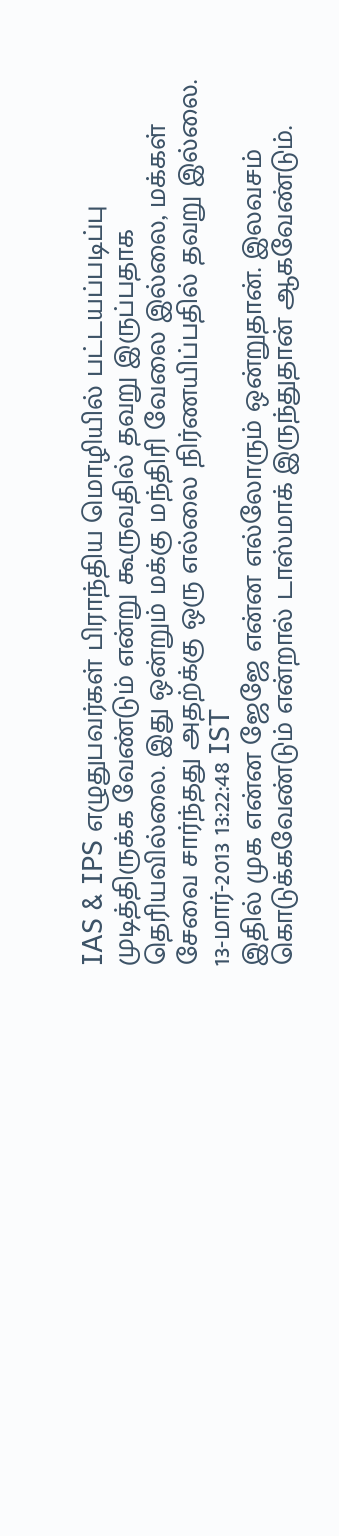IAS & IPS எழுதுபவர்கள் பிராந்திய மொழியில் பட்டயப்படிப்பு முடித்திருக்க வேண்டும் என்று கூருவதில் தவறு இருப்பதாக தெரியவில்லை. இது ஒன்றும் மக்கு மந்திரி வேலை இல்லை, மக்கள் சேவை சார்ந்தது அதற்க்கு ஒரு எல்லை நிர்ணயிப்பதில் தவறு இல்லை.
13-மார்-2013 13:22:48 IST
இதில் முக என்ன ஜேஜே என்ன எல்லோரும் ஒன்றுதான். இலவசம் கொடுக்கவேண்டும் என்றால் டாஸ்மாக் இருந்துதான் ஆகவேண்டும்.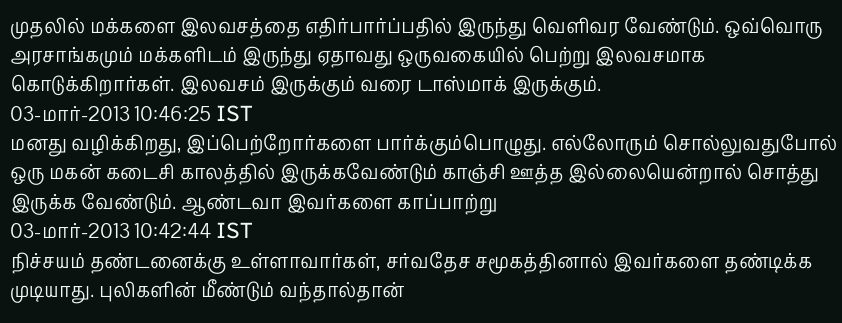முதலில் மக்களை இலவசத்தை எதிர்பார்ப்பதில் இருந்து வெளிவர வேண்டும். ஒவ்வொரு அரசாங்கமும் மக்களிடம் இருந்து ஏதாவது ஒருவகையில் பெற்று இலவசமாக கொடுக்கிறார்கள். இலவசம் இருக்கும் வரை டாஸ்மாக் இருக்கும்.
03-மார்-2013 10:46:25 IST
மனது வழிக்கிறது, இப்பெற்றோர்களை பார்க்கும்பொழுது. எல்லோரும் சொல்லுவதுபோல் ஒரு மகன் கடைசி காலத்தில் இருக்கவேண்டும் காஞ்சி ஊத்த இல்லையென்றால் சொத்து இருக்க வேண்டும். ஆண்டவா இவர்களை காப்பாற்று
03-மார்-2013 10:42:44 IST
நிச்சயம் தண்டனைக்கு உள்ளாவார்கள், சர்வதேச சமூகத்தினால் இவர்களை தண்டிக்க முடியாது. புலிகளின் மீண்டும் வந்தால்தான்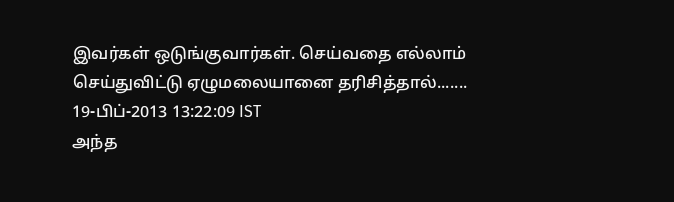இவர்கள் ஒடுங்குவார்கள். செய்வதை எல்லாம் செய்துவிட்டு ஏழுமலையானை தரிசித்தால்.......
19-பிப்-2013 13:22:09 IST
அந்த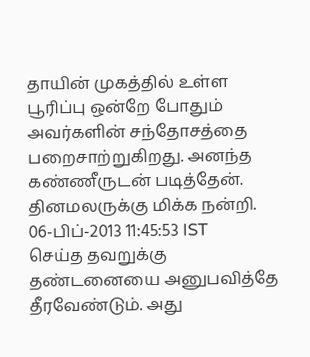தாயின் முகத்தில் உள்ள பூரிப்பு ஒன்றே போதும் அவர்களின் சந்தோசத்தை பறைசாற்றுகிறது. அனந்த கண்ணீருடன் படித்தேன். தினமலருக்கு மிக்க நன்றி.
06-பிப்-2013 11:45:53 IST
செய்த தவறுக்கு தண்டனையை அனுபவித்தே தீரவேண்டும். அது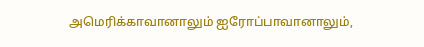அமெரிக்காவானாலும் ஐரோப்பாவானாலும்,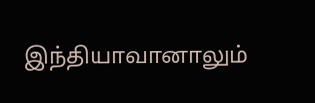இந்தியாவானாலும்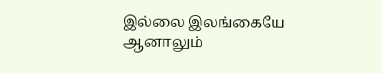இல்லை இலங்கையே ஆனாலும்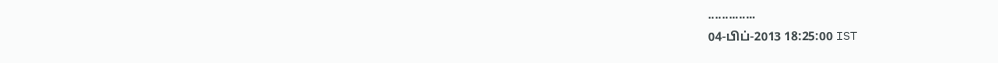..............
04-பிப்-2013 18:25:00 IST